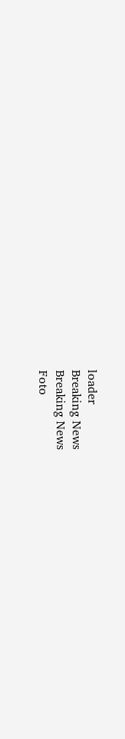loader
Breaking News
Breaking News
Foto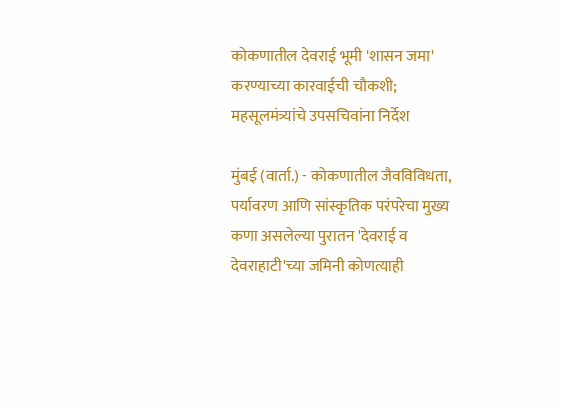कोकणातील देवराई भूमी 'शासन जमा' करण्याच्या कारवाईची चौकशी; महसूलमंत्र्यांचे उपसचिवांना निर्देश

मुंबई (वार्ता.) - कोकणातील जैवविविधता, पर्यावरण आणि सांस्कृतिक परंपरेचा मुख्य कणा असलेल्या पुरातन 'देवराई व देवराहाटी'च्या जमिनी कोणत्याही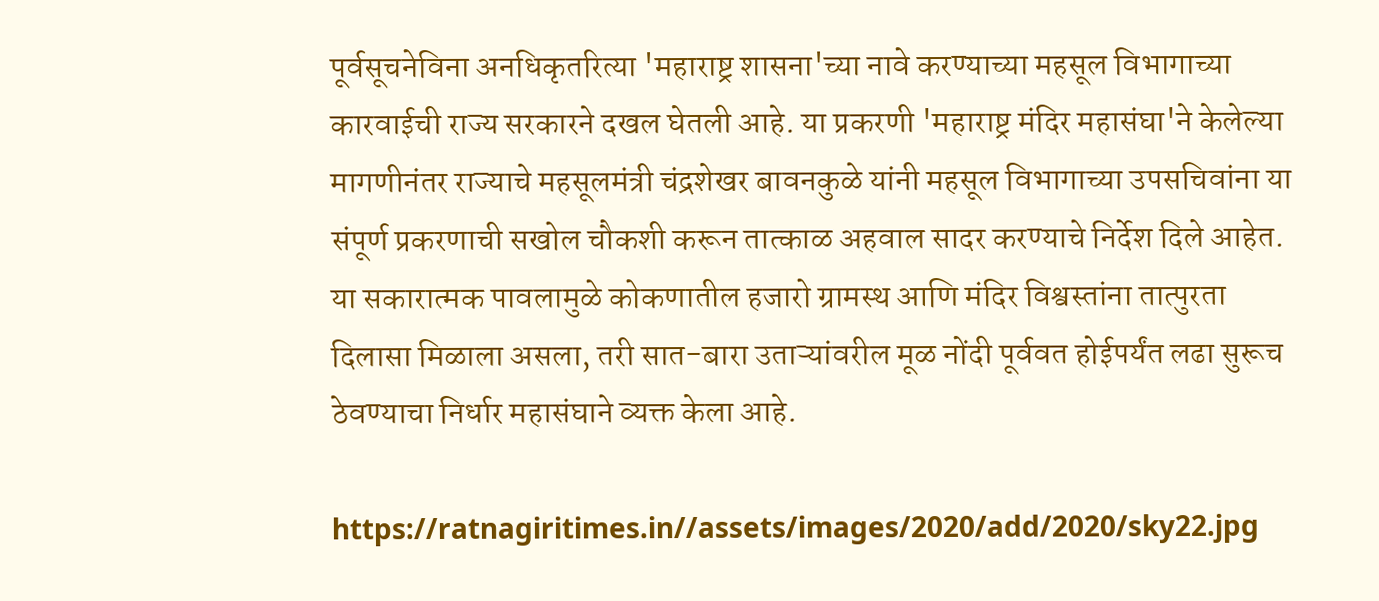पूर्वसूचनेविना अनधिकृतरित्या 'महाराष्ट्र शासना'च्या नावे करण्याच्या महसूल विभागाच्या कारवाईची राज्य सरकारने दखल घेतली आहे. या प्रकरणी 'महाराष्ट्र मंदिर महासंघा'ने केलेल्या मागणीनंतर राज्याचे महसूलमंत्री चंद्रशेखर बावनकुळे यांनी महसूल विभागाच्या उपसचिवांना या संपूर्ण प्रकरणाची सखोल चौकशी करून तात्काळ अहवाल सादर करण्याचे निर्देश दिले आहेत. या सकारात्मक पावलामुळे कोकणातील हजारो ग्रामस्थ आणि मंदिर विश्वस्तांना तात्पुरता दिलासा मिळाला असला, तरी सात-बारा उताऱ्यांवरील मूळ नोंदी पूर्ववत होईपर्यंत लढा सुरूच ठेवण्याचा निर्धार महासंघाने व्यक्त केला आहे.

https://ratnagiritimes.in//assets/images/2020/add/2020/sky22.jpg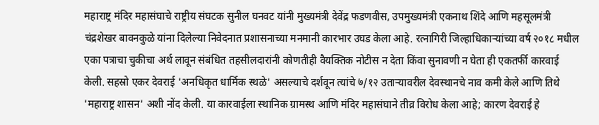महाराष्ट्र मंदिर महासंघाचे राष्ट्रीय संघटक सुनील घनवट यांनी मुख्यमंत्री देवेंद्र फडणवीस, उपमुख्यमंत्री एकनाथ शिंदे आणि महसूलमंत्री चंद्रशेखर बावनकुळे यांना दिलेल्या निवेदनात प्रशासनाच्या मनमानी कारभार उघड केला आहे. रत्नागिरी जिल्हाधिकाऱ्यांच्या वर्ष २०१८ मधील एका पत्राचा चुकीचा अर्थ लावून संबंधित तहसीलदारांनी कोणतीही वैयक्तिक नोटीस न देता किंवा सुनावणी न घेता ही एकतर्फी कारवाई केली. सहस्रो एकर देवराई 'अनधिकृत धार्मिक स्थळे' असल्याचे दर्शवून त्यांचे ७/१२ उताऱ्यावरील देवस्थानचे नाव कमी केले आणि तिथे 'महाराष्ट्र शासन' अशी नोंद केली. या कारवाईला स्थानिक ग्रामस्थ आणि मंदिर महासंघाने तीव्र विरोध केला आहे; कारण देवराई हे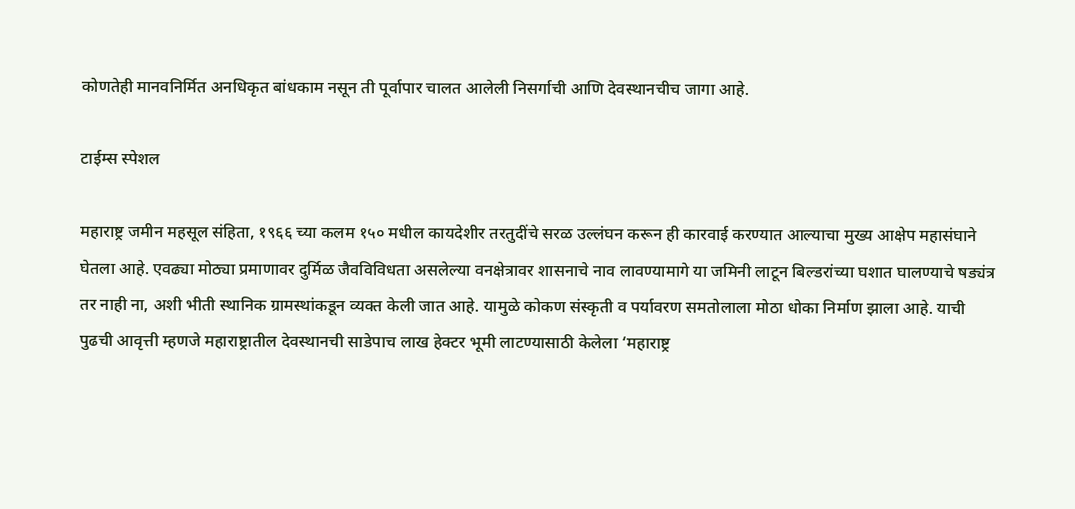कोणतेही मानवनिर्मित अनधिकृत बांधकाम नसून ती पूर्वापार चालत आलेली निसर्गाची आणि देवस्थानचीच जागा आहे.

टाईम्स स्पेशल

महाराष्ट्र जमीन महसूल संहिता, १९६६ च्या कलम १५० मधील कायदेशीर तरतुदींचे सरळ उल्लंघन करून ही कारवाई करण्यात आल्याचा मुख्य आक्षेप महासंघाने घेतला आहे. एवढ्या मोठ्या प्रमाणावर दुर्मिळ जैवविविधता असलेल्या वनक्षेत्रावर शासनाचे नाव लावण्यामागे या जमिनी लाटून बिल्डरांच्या घशात घालण्याचे षड्यंत्र तर नाही ना, अशी भीती स्थानिक ग्रामस्थांकडून व्यक्त केली जात आहे. यामुळे कोकण संस्कृती व पर्यावरण समतोलाला मोठा धोका निर्माण झाला आहे. याची पुढची आवृत्ती म्हणजे महाराष्ट्रातील देवस्थानची साडेपाच लाख हेक्टर भूमी लाटण्यासाठी केलेला ‘महाराष्ट्र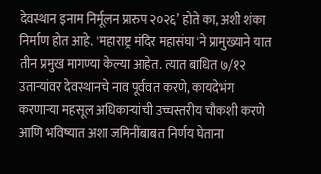देवस्थान इनाम निर्मूलन प्रारुप २०२६’ होते का, अशी शंका निर्माण होत आहे. 'महाराष्ट्र मंदिर महासंघा'ने प्रामुख्याने यात तीन प्रमुख मागण्या केल्या आहेत. त्यात बाधित ७/१२ उताऱ्यांवर देवस्थानचे नाव पूर्ववत करणे, कायदेभंग करणाऱ्या महसूल अधिकाऱ्यांची उच्चस्तरीय चौकशी करणे आणि भविष्यात अशा जमिनींबाबत निर्णय घेताना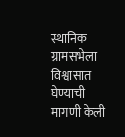स्थानिक ग्रामसभेला विश्वासात घेण्याची मागणी केली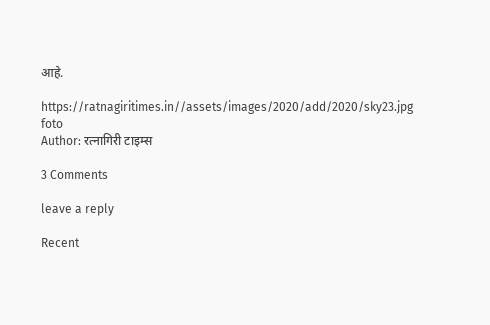आहे.

https://ratnagiritimes.in//assets/images/2020/add/2020/sky23.jpg
foto
Author: रत्नागिरी टाइम्स

3 Comments

leave a reply

Recent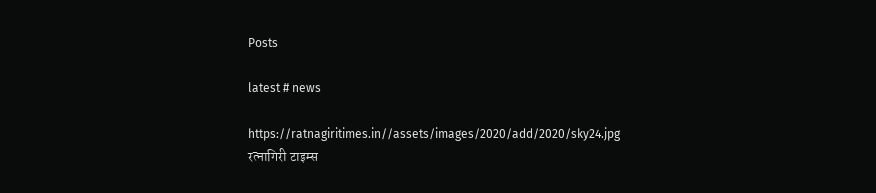Posts

latest # news

https://ratnagiritimes.in//assets/images/2020/add/2020/sky24.jpg
रत्नागिरी टाइम्स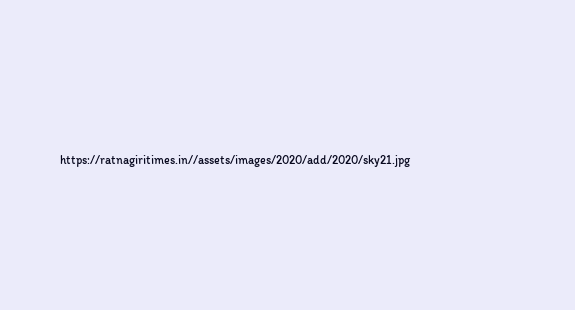https://ratnagiritimes.in//assets/images/2020/add/2020/sky21.jpg